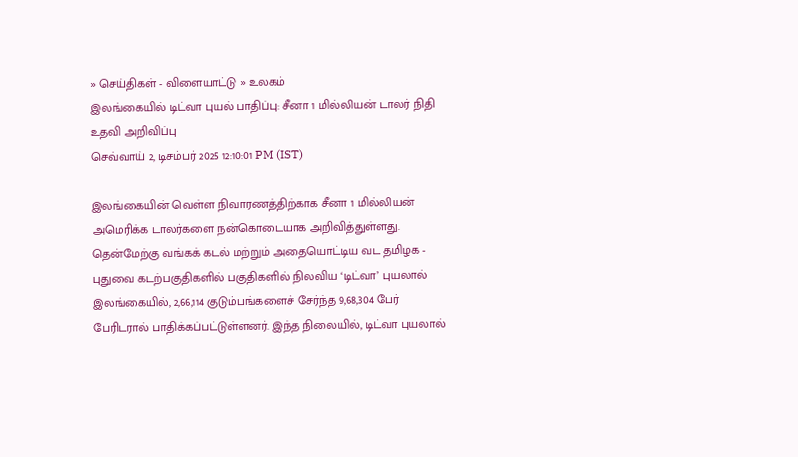» செய்திகள் - விளையாட்டு » உலகம்
இலங்கையில் டிட்வா புயல் பாதிப்பு: சீனா 1 மில்லியன் டாலர் நிதி உதவி அறிவிப்பு
செவ்வாய் 2, டிசம்பர் 2025 12:10:01 PM (IST)

இலங்கையின் வெள்ள நிவாரணத்திற்காக சீனா 1 மில்லியன் அமெரிக்க டாலர்களை நன்கொடையாக அறிவித்துள்ளது.
தென்மேற்கு வங்கக் கடல் மற்றும் அதையொட்டிய வட தமிழக - புதுவை கடற்பகுதிகளில் பகுதிகளில் நிலவிய ‘டிட்வா’ புயலால் இலங்கையில், 2,66,114 குடும்பங்களைச் சேர்ந்த 9,68,304 பேர் பேரிடரால் பாதிக்கப்பட்டுள்ளனர். இந்த நிலையில், டிட்வா புயலால்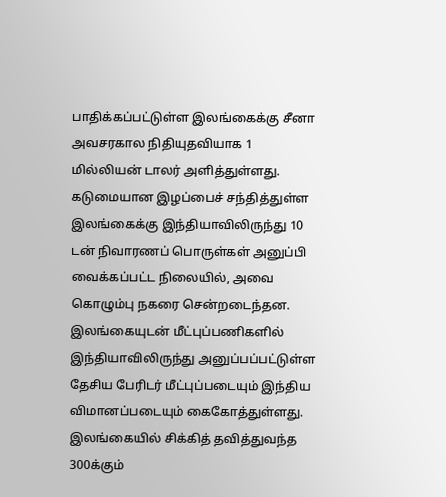பாதிக்கப்பட்டுள்ள இலங்கைக்கு சீனா அவசரகால நிதியுதவியாக 1 மில்லியன் டாலர் அளித்துள்ளது.
கடுமையான இழப்பைச் சந்தித்துள்ள இலங்கைக்கு இந்தியாவிலிருந்து 10 டன் நிவாரணப் பொருள்கள் அனுப்பி வைக்கப்பட்ட நிலையில், அவை கொழும்பு நகரை சென்றடைந்தன. இலங்கையுடன் மீட்புப்பணிகளில் இந்தியாவிலிருந்து அனுப்பப்பட்டுள்ள தேசிய பேரிடர் மீட்புப்படையும் இந்திய விமானப்படையும் கைகோத்துள்ளது.
இலங்கையில் சிக்கித் தவித்துவந்த 300க்கும்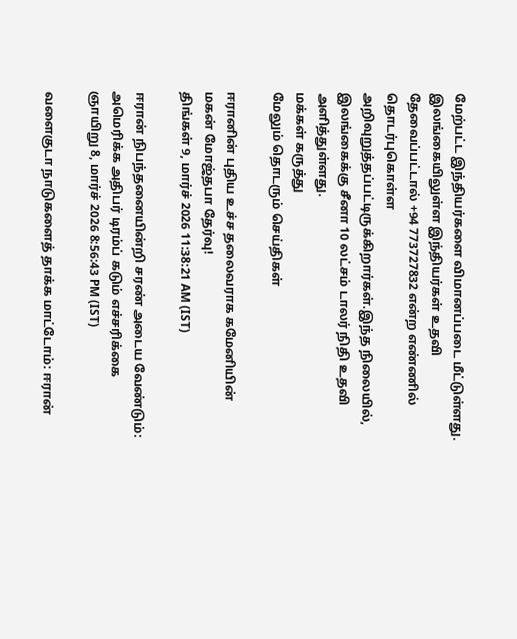மேற்பட்ட இந்தியர்களை விமானப்படை மீட்டுள்ளது. இலங்கையிலுள்ள இந்தியர்கள் உதவி தேவைப்பட்டால் +94 773727832 என்ற எண்ணில் தொடர்புகொள்ள அறிவுறுத்தப்பட்டிருக்கிறார்கள்.இந்த நிலையில், இலங்கைக்கு சீனா 10 லட்சம் டாலர் நிதி உதவி அளித்துள்ளது.
மக்கள் கருத்து
மேலும் தொடரும் செய்திகள்

ஈரானின் புதிய உச்ச தலைவராக கமேனியின் மகன் மோஜ்தபா தேர்வு!
திங்கள் 9, மார்ச் 2026 11:38:21 AM (IST)

ஈரான் நிபந்தனையின்றி சரண் அடைய வேண்டும்: அமெரிக்க அதிபர் டிரம்ப் கடும் எச்சரிக்கை
ஞாயிறு 8, மார்ச் 2026 8:56:43 PM (IST)

வளைகுடா நாடுகளைத் தாக்க மாட்டோம்: ஈரான்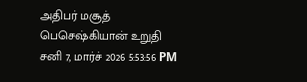அதிபர் மசூத் பெசெஷ்கியான் உறுதி
சனி 7, மார்ச் 2026 5:53:56 PM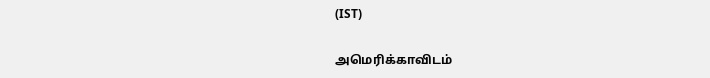(IST)

அமெரிக்காவிடம்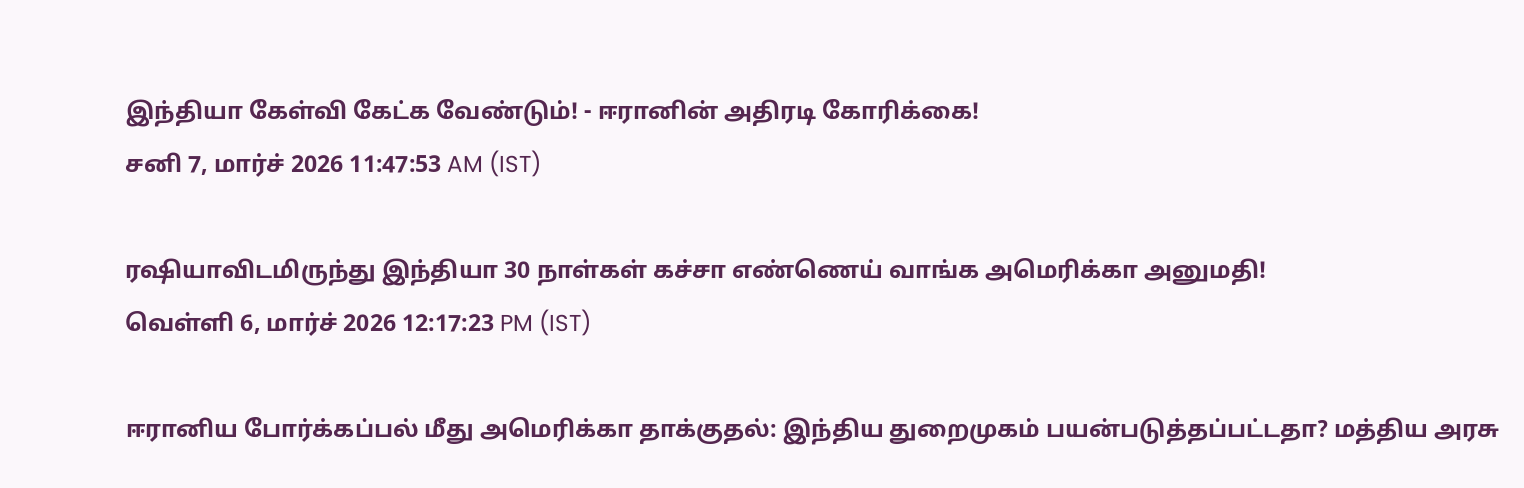இந்தியா கேள்வி கேட்க வேண்டும்! - ஈரானின் அதிரடி கோரிக்கை!
சனி 7, மார்ச் 2026 11:47:53 AM (IST)

ரஷியாவிடமிருந்து இந்தியா 30 நாள்கள் கச்சா எண்ணெய் வாங்க அமெரிக்கா அனுமதி!
வெள்ளி 6, மார்ச் 2026 12:17:23 PM (IST)

ஈரானிய போர்க்கப்பல் மீது அமெரிக்கா தாக்குதல்: இந்திய துறைமுகம் பயன்படுத்தப்பட்டதா? மத்திய அரசு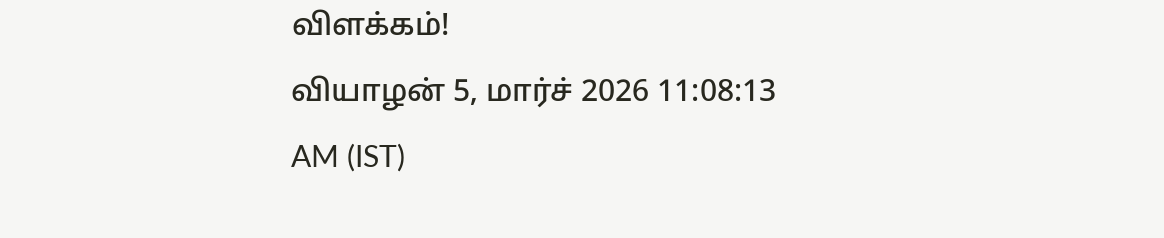விளக்கம்!
வியாழன் 5, மார்ச் 2026 11:08:13 AM (IST)